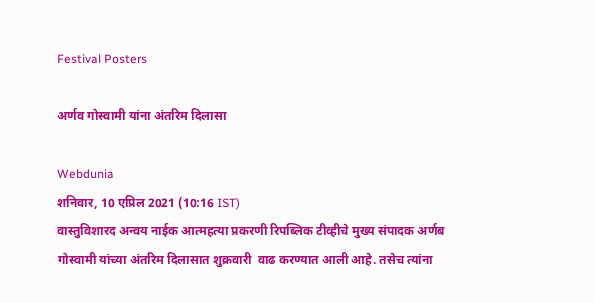Festival Posters

अर्णव गोस्वामी यांना अंतरिम दिलासा

Webdunia
शनिवार, 10 एप्रिल 2021 (10:16 IST)
वास्तुविशारद अन्वय नाईक आत्महत्या प्रकरणी रिपब्लिक टीव्हीचे मुख्य संपादक अर्णब गोस्वामी यांच्या अंतरिम दिलासात शुक्रवारी  वाढ करण्यात आली आहे. तसेच त्यांना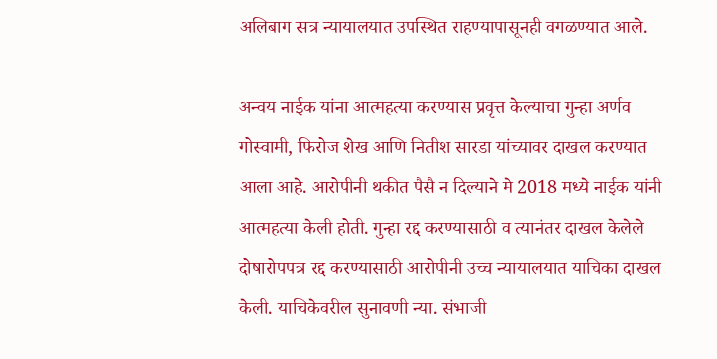अलिबाग सत्र न्यायालयात उपस्थित राहण्यापासूनही वगळण्यात आले.

अन्वय नाईक यांना आत्महत्या करण्यास प्रवृत्त केल्याचा गुन्हा अर्णव गोस्वामी, फिरोज शेख आणि नितीश सारडा यांच्यावर दाखल करण्यात आला आहे. आरोपीनी थकीत पैसै न दिल्याने मे 2018 मध्ये नाईक यांनी आत्महत्या केली होती. गुन्हा रद्द करण्यासाठी व त्यानंतर दाखल केलेले दोषारोपपत्र रद्द करण्यासाठी आरोपीनी उच्च न्यायालयात याचिका दाखल केली. याचिकेवरील सुनावणी न्या. संभाजी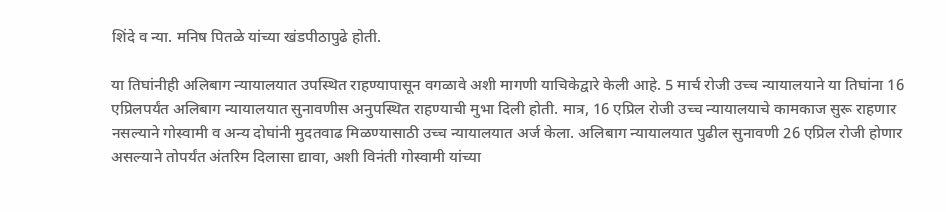शिंदे व न्या. मनिष पितळे यांच्या खंडपीठापुढे होती.

या तिघांनीही अलिबाग न्यायालयात उपस्थित राहण्यापासून वगळावे अशी मागणी याचिकेद्वारे केली आहे. 5 मार्च रोजी उच्च न्यायालयाने या तिघांना 16 एप्रिलपर्यंत अलिबाग न्यायालयात सुनावणीस अनुपस्थित राहण्याची मुभा दिली होती. मात्र, 16 एप्रिल रोजी उच्च न्यायालयाचे कामकाज सुरू राहणार नसल्याने गोस्वामी व अन्य दोघांनी मुदतवाढ मिळण्यासाठी उच्च न्यायालयात अर्ज केला. अलिबाग न्यायालयात पुढील सुनावणी 26 एप्रिल रोजी होणार असल्याने तोपर्यंत अंतरिम दिलासा द्यावा, अशी विनंती गोस्वामी यांच्या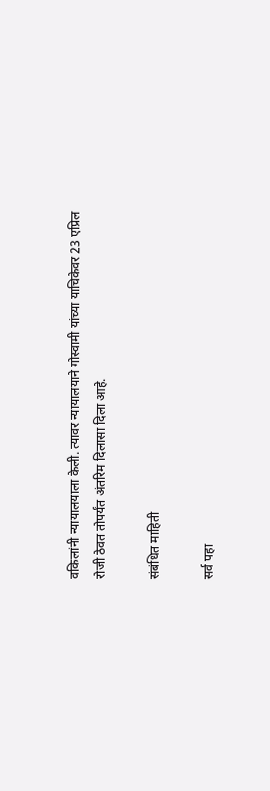वकिलांनी न्यायालयाला केली. त्यावर न्यायालयाने गोस्वामी यांच्या याचिकेवर 23 एप्रिल रोजी ठेवत तोपर्यंत अंतरिम दिलासा दिला आहे.

संबंधित माहिती

सर्व पहा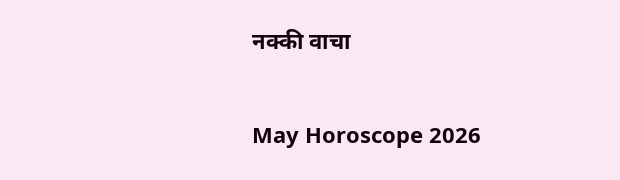नक्की वाचा

May Horoscope 2026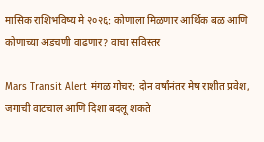मासिक राशिभविष्य मे २०२६: कोणाला मिळणार आर्थिक बळ आणि कोणाच्या अडचणी वाढणार? वाचा सविस्तर

Mars Transit Alert मंगळ गोचर: दोन वर्षांनंतर मेष राशीत प्रवेश, जगाची वाटचाल आणि दिशा बदलू शकते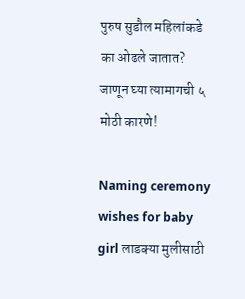पुरुष सुडौल महिलांकडे का ओढले जातात? जाणून घ्या त्यामागची ५ मोठी कारणे!

Naming ceremony wishes for baby girl लाडक्या मुलीसाठी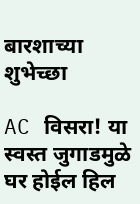बारशाच्या शुभेच्छा

AC विसरा! या स्वस्त जुगाडमुळे घर होईल हिल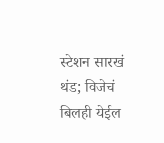स्टेशन सारखं थंड; विजेचं बिलही येईल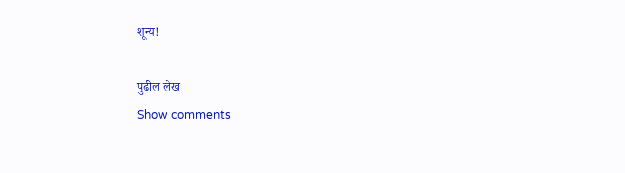शून्य!

पुढील लेख
Show comments